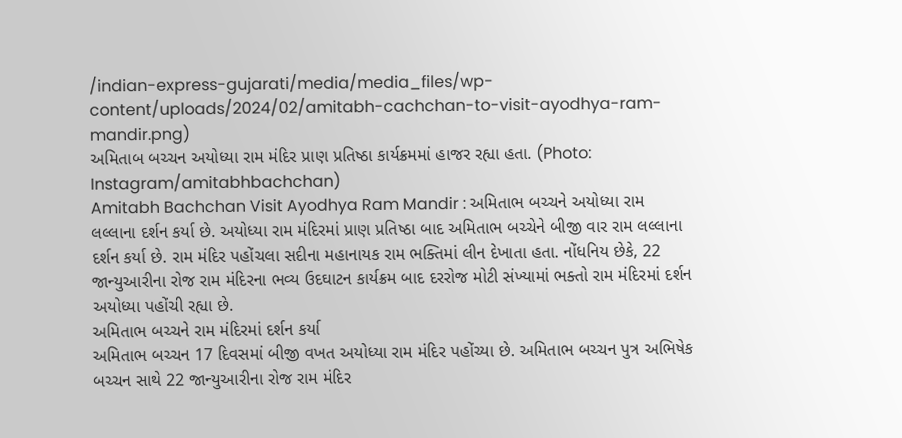/indian-express-gujarati/media/media_files/wp-content/uploads/2024/02/amitabh-cachchan-to-visit-ayodhya-ram-mandir.png)
અમિતાબ બચ્ચન અયોધ્યા રામ મંદિર પ્રાણ પ્રતિષ્ઠા કાર્યક્રમમાં હાજર રહ્યા હતા. (Photo: Instagram/amitabhbachchan)
Amitabh Bachchan Visit Ayodhya Ram Mandir : અમિતાભ બચ્ચને અયોધ્યા રામ લલ્લાના દર્શન કર્યા છે. અયોધ્યા રામ મંદિરમાં પ્રાણ પ્રતિષ્ઠા બાદ અમિતાભ બચ્ચેને બીજી વાર રામ લલ્લાના દર્શન કર્યા છે. રામ મંદિર પહોંચલા સદીના મહાનાયક રામ ભક્તિમાં લીન દેખાતા હતા. નોંધનિય છેકે, 22 જાન્યુઆરીના રોજ રામ મંદિરના ભવ્ય ઉદઘાટન કાર્યક્રમ બાદ દરરોજ મોટી સંખ્યામાં ભક્તો રામ મંદિરમાં દર્શન અયોધ્યા પહોંચી રહ્યા છે.
અમિતાભ બચ્ચને રામ મંદિરમાં દર્શન કર્યા
અમિતાભ બચ્ચન 17 દિવસમાં બીજી વખત અયોધ્યા રામ મંદિર પહોંચ્યા છે. અમિતાભ બચ્ચન પુત્ર અભિષેક બચ્ચન સાથે 22 જાન્યુઆરીના રોજ રામ મંદિર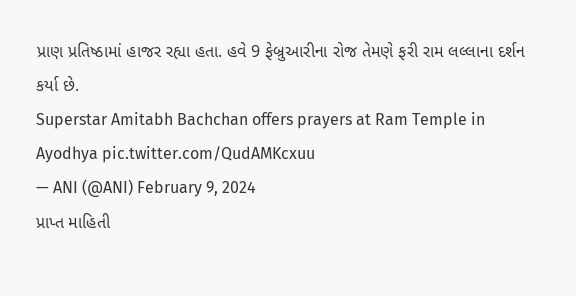પ્રાણ પ્રતિષ્ઠામાં હાજર રહ્યા હતા. હવે 9 ફેબ્રુઆરીના રોજ તેમણે ફરી રામ લલ્લાના દર્શન કર્યા છે.
Superstar Amitabh Bachchan offers prayers at Ram Temple in Ayodhya pic.twitter.com/QudAMKcxuu
— ANI (@ANI) February 9, 2024
પ્રાપ્ત માહિતી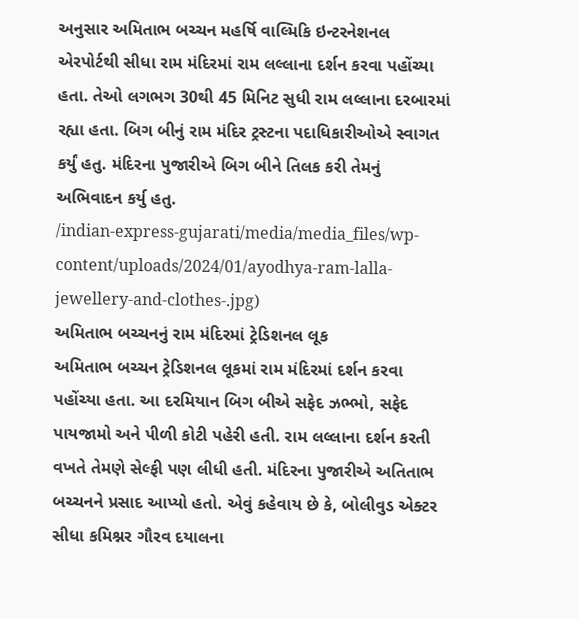અનુસાર અમિતાભ બચ્ચન મહર્ષિ વાલ્મિકિ ઇન્ટરનેશનલ એરપોર્ટથી સીધા રામ મંદિરમાં રામ લલ્લાના દર્શન કરવા પહોંચ્યા હતા. તેઓ લગભગ 30થી 45 મિનિટ સુધી રામ લલ્લાના દરબારમાં રહ્યા હતા. બિગ બીનું રામ મંદિર ટ્રસ્ટના પદાધિકારીઓએ સ્વાગત કર્યું હતુ. મંદિરના પુજારીએ બિગ બીને તિલક કરી તેમનું અભિવાદન કર્યુ હતુ.
/indian-express-gujarati/media/media_files/wp-content/uploads/2024/01/ayodhya-ram-lalla-jewellery-and-clothes-.jpg)
અમિતાભ બચ્ચનનું રામ મંદિરમાં ટ્રેડિશનલ લૂક
અમિતાભ બચ્ચન ટ્રેડિશનલ લૂકમાં રામ મંદિરમાં દર્શન કરવા પહોંચ્યા હતા. આ દરમિયાન બિગ બીએ સફેદ ઝભ્ભો, સફેદ પાયજામો અને પીળી કોટી પહેરી હતી. રામ લલ્લાના દર્શન કરતી વખતે તેમણે સેલ્ફી પણ લીધી હતી. મંદિરના પુજારીએ અતિતાભ બચ્ચનને પ્રસાદ આપ્યો હતો. એવું કહેવાય છે કે, બોલીવુડ એક્ટર સીધા કમિશ્નર ગૌરવ દયાલના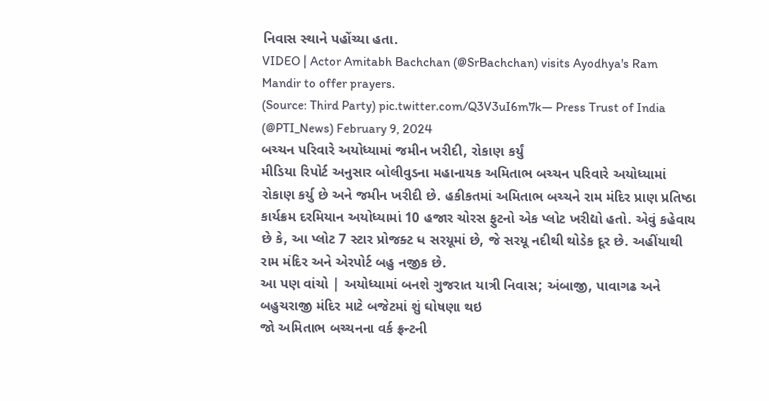નિવાસ સ્થાને પહોંચ્યા હતા.
VIDEO | Actor Amitabh Bachchan (@SrBachchan) visits Ayodhya's Ram Mandir to offer prayers.
(Source: Third Party) pic.twitter.com/Q3V3uI6m7k— Press Trust of India (@PTI_News) February 9, 2024
બચ્ચન પરિવારે અયોધ્યામાં જમીન ખરીદી, રોકાણ કર્યું
મીડિયા રિપોર્ટ અનુસાર બોલીવુડના મહાનાયક અમિતાભ બચ્ચન પરિવારે અયોધ્યામાં રોકાણ કર્યુ છે અને જમીન ખરીદી છે. હકીકતમાં અમિતાભ બચ્ચને રામ મંદિર પ્રાણ પ્રતિષ્ઠા કાર્યક્રમ દરમિયાન અયોધ્યામાં 10 હજાર ચોરસ ફુટનો એક પ્લોટ ખરીદ્યો હતો. એવું કહેવાય છે કે, આ પ્લોટ 7 સ્ટાર પ્રોજક્ટ ધ સરયૂમાં છે, જે સરયૂ નદીથી થોડેક દૂર છે. અહીંયાથી રામ મંદિર અને એરપોર્ટ બહુ નજીક છે.
આ પણ વાંચો | અયોધ્યામાં બનશે ગુજરાત યાત્રી નિવાસ; અંબાજી, પાવાગઢ અને બહુચરાજી મંદિર માટે બજેટમાં શું ઘોષણા થઇ
જો અમિતાભ બચ્ચનના વર્ક ફ્રન્ટની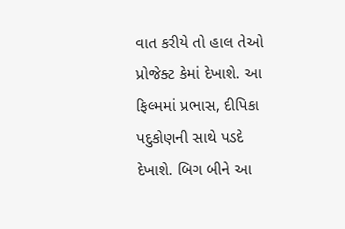વાત કરીયે તો હાલ તેઓ પ્રોજેક્ટ કેમાં દેખાશે. આ ફિલ્મમાં પ્રભાસ, દીપિકા પદુકોણની સાથે પડદે દેખાશે. બિગ બીને આ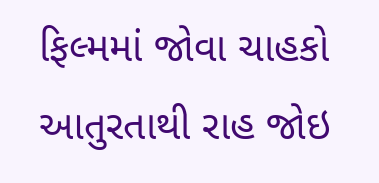ફિલ્મમાં જોવા ચાહકો આતુરતાથી રાહ જોઇ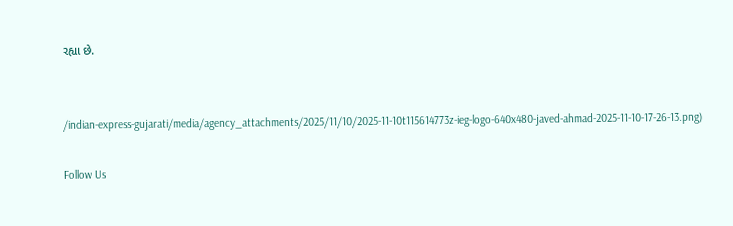રહ્યા છે.


/indian-express-gujarati/media/agency_attachments/2025/11/10/2025-11-10t115614773z-ieg-logo-640x480-javed-ahmad-2025-11-10-17-26-13.png)

Follow Us